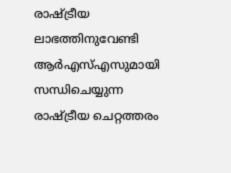രാഷ്ട്രീയ ലാഭത്തിനുവേണ്ടി ആർഎസ്എസുമായി സന്ധിചെയ്യുന്ന രാഷ്ട്രീയ ചെറ്റത്തരം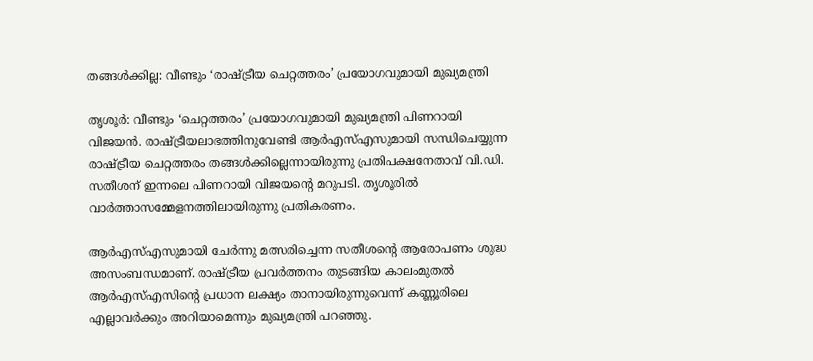തങ്ങൾക്കില്ല: വീണ്ടും ‘രാഷ്ട്രീയ ചെറ്റത്തരം’ പ്രയോഗവുമായി മുഖ്യമന്ത്രി

തൃശൂർ: വീണ്ടും ‘ചെറ്റത്തരം’ പ്രയോഗവുമായി മുഖ്യമന്ത്രി പിണറായി വിജയൻ. രാഷ്ട്രീയലാഭത്തിനുവേണ്ടി ആർഎസ്എസുമായി സന്ധിചെയ്യുന്ന രാഷ്ട്രീയ ചെറ്റത്തരം തങ്ങൾക്കില്ലെന്നായിരുന്നു പ്രതിപക്ഷനേതാവ് വി.ഡി. സതീശന് ഇന്നലെ പിണറായി വിജയന്‍റെ മറുപടി. തൃശൂരിൽ വാർത്താസമ്മേളനത്തിലായിരുന്നു പ്രതികരണം.

ആർഎസ്എസുമായി ചേർന്നു മത്സരിച്ചെന്ന സതീശന്‍റെ ആരോപണം ശുദ്ധ അസംബന്ധമാണ്. രാഷ്ട്രീയ പ്രവർത്തനം തുടങ്ങിയ കാലംമുതൽ ആർഎസ്എസിന്‍റെ പ്രധാന ലക്ഷ്യം താനായിരുന്നുവെന്ന് കണ്ണൂരിലെ എല്ലാവർക്കും അറിയാമെന്നും മുഖ്യമന്ത്രി പറഞ്ഞു.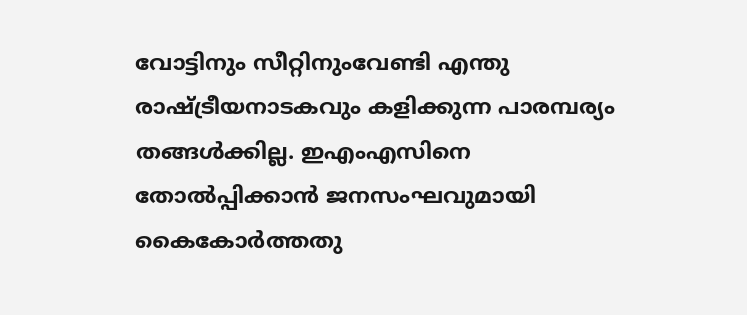വോട്ടിനും സീറ്റിനുംവേണ്ടി എന്തു രാഷ്ട്രീയനാടകവും കളിക്കുന്ന പാരമ്പര്യം തങ്ങൾക്കില്ല. ഇഎംഎസിനെ തോൽപ്പിക്കാൻ ജനസംഘവുമായി കൈകോർത്തതു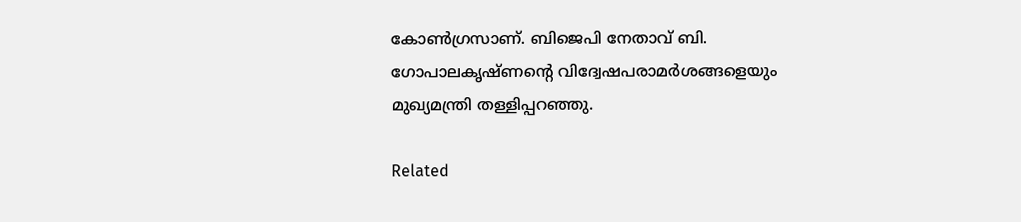കോൺഗ്രസാണ്. ബിജെപി നേതാവ് ബി. ഗോപാലകൃഷ്ണന്‍റെ വിദ്വേഷപരാമർശങ്ങളെയും മുഖ്യമന്ത്രി തള്ളിപ്പറഞ്ഞു.

Related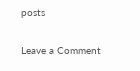posts

Leave a Comment